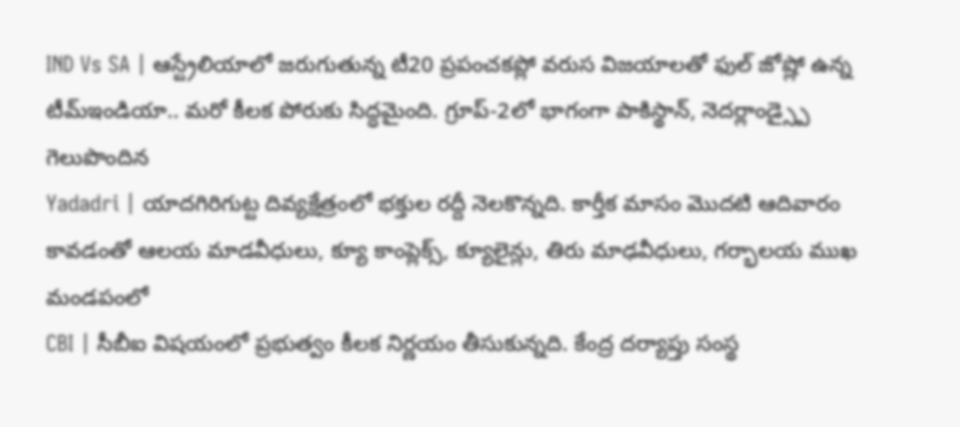IND Vs SA | ఆస్ట్రేలియాలో జరుగుతున్న టీ20 ప్రపంచకప్లో వరుస విజయాలతో ఫుల్ జోష్లో ఉన్న టీమ్ఇండియా.. మరో కీలక పోరుకు సిద్ధమైంది. గ్రూప్-2లో భాగంగా పాకిస్థాన్, నెదర్లాండ్స్పై గెలుపొందిన
Yadadri | యాదగిరిగుట్ట దివ్యక్షేత్రంలో భక్తుల రద్దీ నెలకొన్నది. కార్తీక మాసం మొదటి ఆదివారం కావడంతో ఆలయ మాడవీధులు, క్యూ కాంప్లెక్స్, క్యూలైన్లు, తిరు మాఢవీధులు, గర్భాలయ ముఖ మండపంలో
CBI | సీబీఐ విషయంలో ప్రభుత్వం కీలక నిర్ణయం తీసుకున్నది. కేంద్ర దర్యాప్తు సంస్థ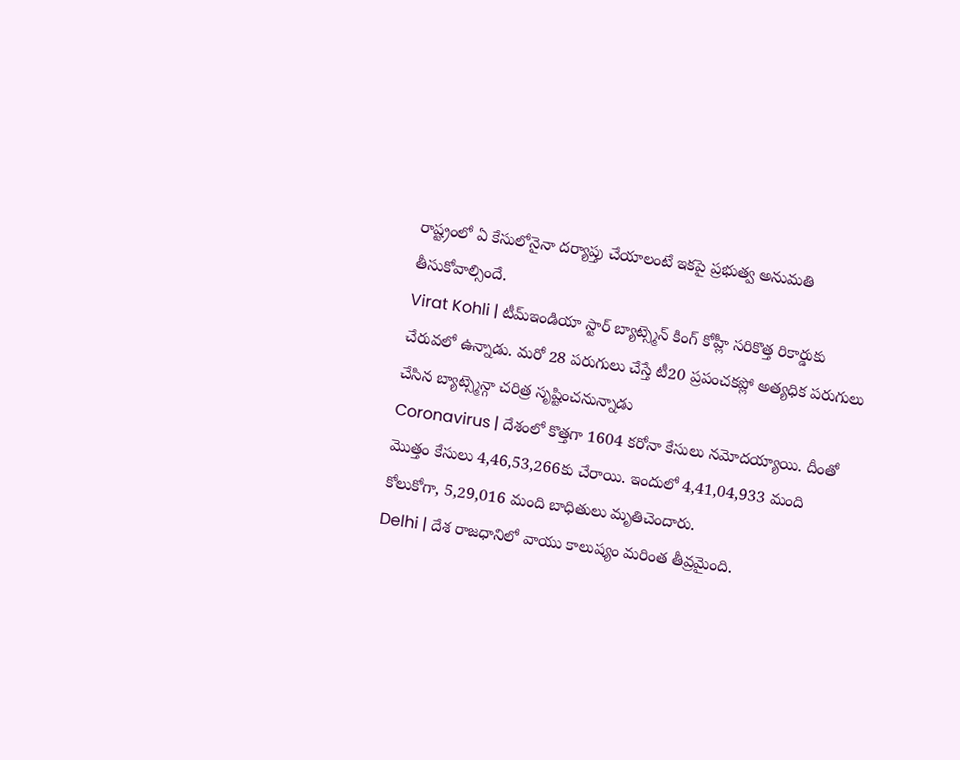రాష్ట్రంలో ఏ కేసులోనైనా దర్యాప్తు చేయాలంటే ఇకపై ప్రభుత్వ అనుమతి తీసుకోవాల్సిందే.
Virat Kohli | టీమ్ఇండియా స్టార్ బ్యాట్స్మెన్ కింగ్ కోహ్లీ సరికొత్త రికార్డుకు చేరువలో ఉన్నాడు. మరో 28 పరుగులు చేస్తే టీ20 ప్రపంచకప్లో అత్యధిక పరుగులు చేసిన బ్యాట్స్మెన్గా చరిత్ర సృష్టించనున్నాడు
Coronavirus | దేశంలో కొత్తగా 1604 కరోనా కేసులు నమోదయ్యాయి. దీంతో మొత్తం కేసులు 4,46,53,266కు చేరాయి. ఇందులో 4,41,04,933 మంది కోలుకోగా, 5,29,016 మంది బాధితులు మృతిచెందారు.
Delhi | దేశ రాజధానిలో వాయు కాలుష్యం మరింత తీవ్రమైంది.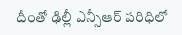దీంతో ఢిల్లీ ఎన్సీఆర్ పరిధిలో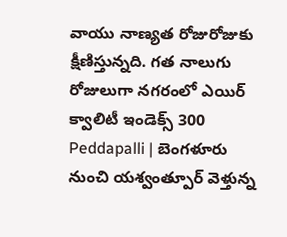వాయు నాణ్యత రోజురోజుకు క్షీణిస్తున్నది. గత నాలుగు రోజులుగా నగరంలో ఎయిర్ క్వాలిటీ ఇండెక్స్ 300
Peddapalli | బెంగళూరు నుంచి యశ్వంత్పూర్ వెళ్తున్న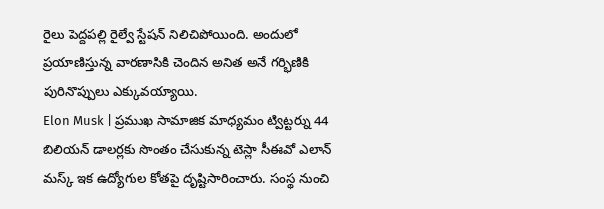రైలు పెద్దపల్లి రైల్వే స్టేషన్ నిలిచిపోయింది. అందులో ప్రయాణిస్తున్న వారణాసికి చెందిన అనిత అనే గర్భిణికి పురినొప్పులు ఎక్కువయ్యాయి.
Elon Musk | ప్రముఖ సామాజిక మాధ్యమం ట్విట్టర్ను 44 బిలియన్ డాలర్లకు సొంతం చేసుకున్న టెస్లా సీఈవో ఎలాన్ మస్క్ ఇక ఉద్యోగుల కోతపై దృష్టిసారించారు. సంస్థ నుంచి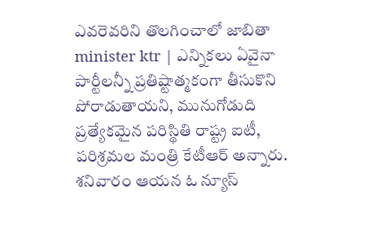ఎవరెవరిని తొలగించాలో జాబితా
minister ktr | ఎన్నికలు ఏవైనా పార్టీలన్నీ ప్రతిష్టాత్మకంగా తీసుకొని పోరాడుతాయని, మునుగోడుది ప్రత్యేకమైన పరిస్థితి రాష్ట్ర ఐటీ, పరిశ్రమల మంత్రి కేటీఆర్ అన్నారు. శనివారం ఆయన ఓ న్యూస్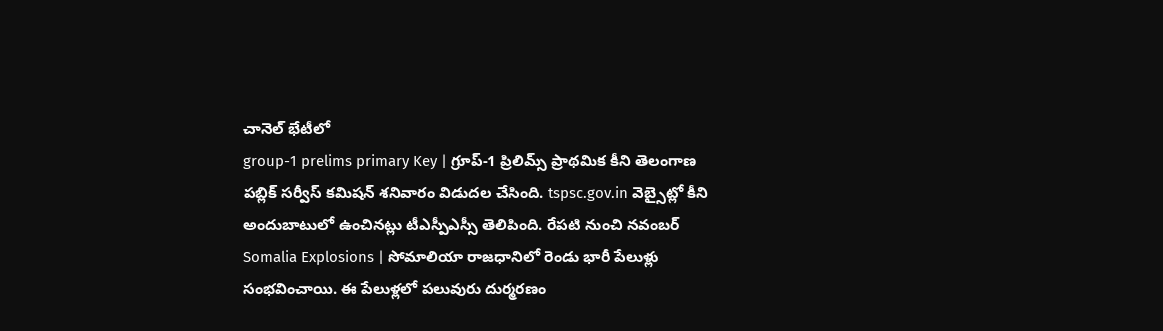చానెల్ భేటీలో
group-1 prelims primary Key | గ్రూప్-1 ప్రిలిమ్స్ ప్రాథమిక కీని తెలంగాణ పబ్లిక్ సర్వీస్ కమిషన్ శనివారం విడుదల చేసింది. tspsc.gov.in వెబ్సైట్లో కీని అందుబాటులో ఉంచినట్లు టీఎస్పీఎస్సీ తెలిపింది. రేపటి నుంచి నవంబర్
Somalia Explosions | సోమాలియా రాజధానిలో రెండు భారీ పేలుళ్లు సంభవించాయి. ఈ పేలుళ్లలో పలువురు దుర్మరణం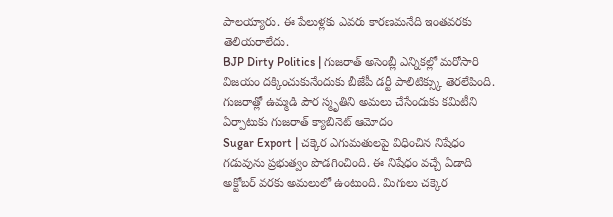పాలయ్యారు. ఈ పేలుళ్లకు ఎవరు కారణమనేది ఇంతవరకు తెలియరాలేదు.
BJP Dirty Politics | గుజరాత్ అసెంబ్లీ ఎన్నికల్లో మరోసారి విజయం దక్కించుకునేందుకు బీజేపీ డర్టీ పాలిటిక్స్కు తెరలేపింది. గుజరాత్లో ఉమ్మడి పౌర స్మృతిని అమలు చేసేందుకు కమిటీని ఏర్పాటుకు గుజరాత్ క్యాబినెట్ ఆమోదం
Sugar Export | చక్కెర ఎగుమతులపై విధించిన నిషేధం గడువును ప్రభుత్వం పొడగించింది. ఈ నిషేధం వచ్చే ఏడాది అక్టోబర్ వరకు అమలులో ఉంటుంది. మిగులు చక్కెర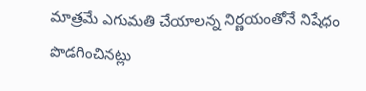మాత్రమే ఎగుమతి చేయాలన్న నిర్ణయంతోనే నిషేధం పొడగించినట్లు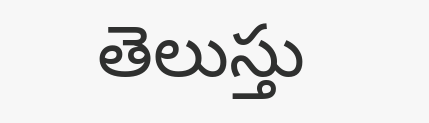తెలుస్తు